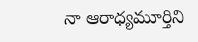నా ఆరాధ్యమూర్తిని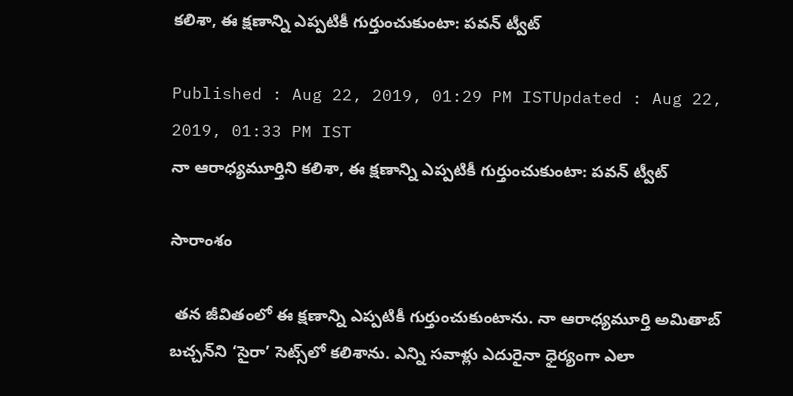కలిశా, ఈ క్షణాన్ని ఎప్పటికీ గుర్తుంచుకుంటా: పవన్ ట్వీట్

Published : Aug 22, 2019, 01:29 PM ISTUpdated : Aug 22, 2019, 01:33 PM IST
నా ఆరాధ్యమూర్తిని కలిశా, ఈ క్షణాన్ని ఎప్పటికీ గుర్తుంచుకుంటా: పవన్ ట్వీట్

సారాంశం

 తన జీవితంలో ఈ క్షణాన్ని ఎప్పటికీ గుర్తుంచుకుంటాను. నా ఆరాధ్యమూర్తి అమితాబ్‌ బచ్చన్‌ని ‘సైరా’ సెట్స్‌లో కలిశాను. ఎన్ని సవాళ్లు ఎదురైనా ధైర్యంగా ఎలా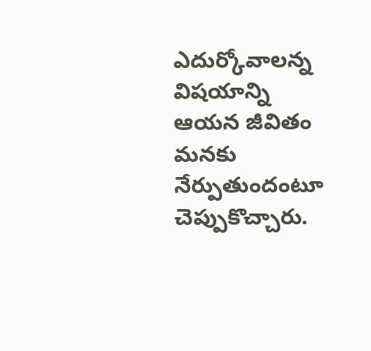ఎదుర్కోవాలన్న విషయాన్ని ఆయన జీవితం మనకు నేర్పుతుందంటూ చెప్పుకొచ్చారు.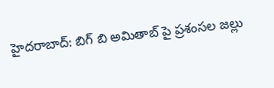హైదరాబాద్‌: బిగ్ బి అమితాబ్ పై ప్రశంసల జల్లు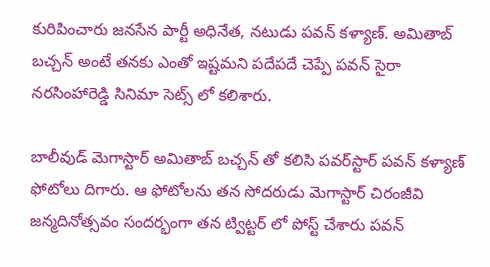కురిపించారు జనసేన పార్టీ అధినేత, నటుడు పవన్ కళ్యాణ్. అమితాబ్ బచ్చన్ అంటే తనకు ఎంతో ఇష్టమని పదేపదే చెప్పే పవన్ సైరా నరసింహారెడ్డి సినిమా సెట్స్ లో కలిశారు.

బాలీవుడ్‌ మెగాస్టార్‌ అమితాబ్‌ బచ్చన్‌ తో కలిసి పవర్‌స్టార్‌ పవన్‌ కళ్యాణ్‌ ఫోటోలు దిగారు. ఆ ఫోటోలను తన సోదరుడు మెగాస్టార్ చిరంజీవి జన్మదినోత్సవం సందర్భంగా తన ట్విట్టర్ లో పోస్ట్ చేశారు పవన్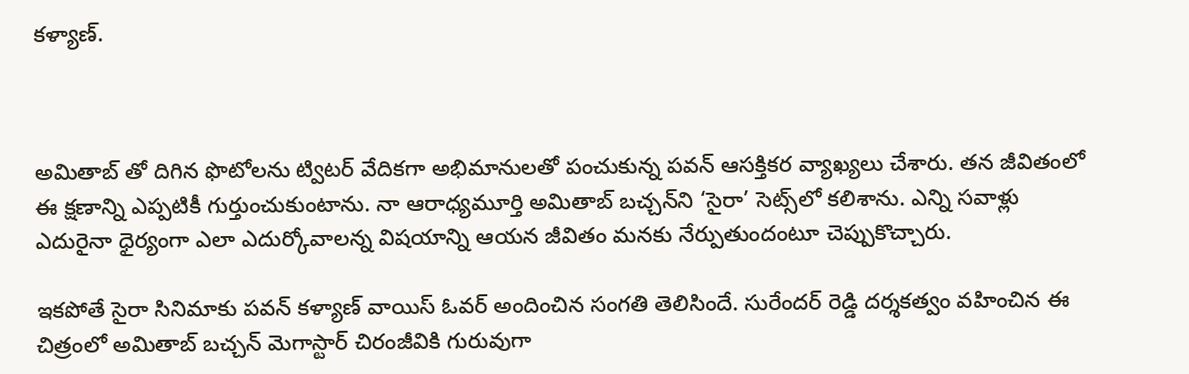కళ్యాణ్.



అమితాబ్ తో దిగిన ఫొటోలను ట్విటర్‌ వేదికగా అభిమానులతో పంచుకున్న పవన్ ఆసక్తికర వ్యాఖ్యలు చేశారు. తన జీవితంలో ఈ క్షణాన్ని ఎప్పటికీ గుర్తుంచుకుంటాను. నా ఆరాధ్యమూర్తి అమితాబ్‌ బచ్చన్‌ని ‘సైరా’ సెట్స్‌లో కలిశాను. ఎన్ని సవాళ్లు ఎదురైనా ధైర్యంగా ఎలా ఎదుర్కోవాలన్న విషయాన్ని ఆయన జీవితం మనకు నేర్పుతుందంటూ చెప్పుకొచ్చారు.

ఇకపోతే సైరా సినిమాకు పవన్‌ కళ్యాణ్ వాయిస్‌ ఓవర్‌ అందించిన సంగతి తెలిసిందే. సురేందర్‌ రెడ్డి దర్శకత్వం వహించిన ఈ చిత్రంలో అమితాబ్‌ బచ్చన్‌ మెగాస్టార్ చిరంజీవికి గురువుగా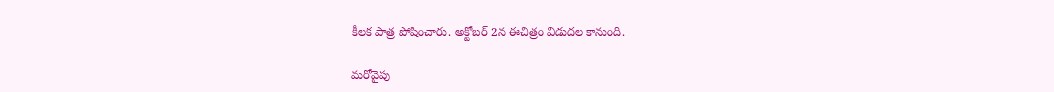కీలక పాత్ర పోషించారు. అక్టోబర్‌ 2న ఈచిత్రం విడుదల కానుంది.

మరోవైపు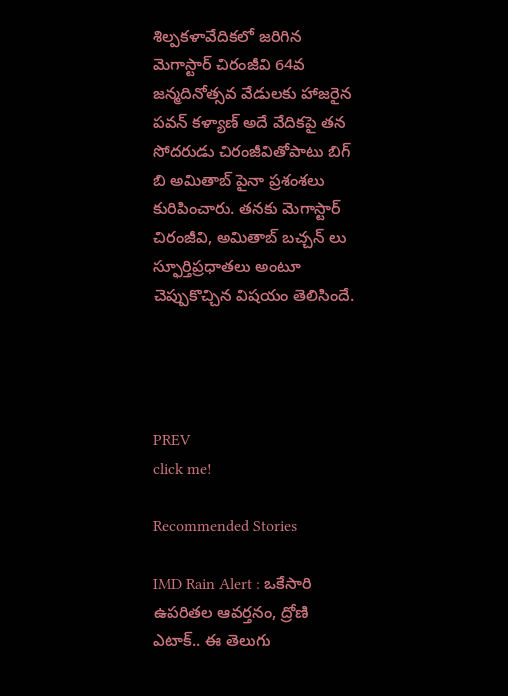శిల్పకళావేదికలో జరిగిన మెగాస్టార్ చిరంజీవి 64వ జన్మదినోత్సవ వేడులకు హాజరైన పవన్ కళ్యాణ్ అదే వేదికపై తన సోదరుడు చిరంజీవితోపాటు బిగ్ బి అమితాబ్ పైనా ప్రశంశలు కురిపించారు. తనకు మెగాస్టార్ చిరంజీవి, అమితాబ్ బచ్చన్ లు స్ఫూర్తిప్రధాతలు అంటూ చెప్పుకొచ్చిన విషయం తెలిసిందే.




PREV
click me!

Recommended Stories

IMD Rain Alert : ఒకేసారి ఉపరితల ఆవర్తనం, ద్రోణి ఎటాక్.. ఈ తెలుగు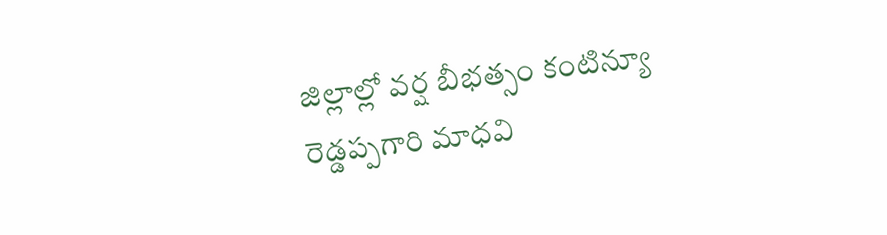జిల్లాల్లో వర్ష బీభత్సం కంటిన్యూ
రెడ్డప్పగారి మాధవి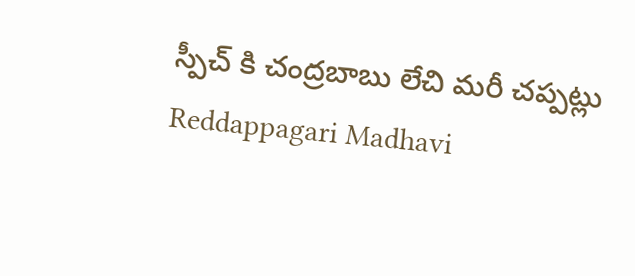స్పీచ్ కి చంద్రబాబు లేచి మరీ చప్పట్లు Reddappagari Madhavi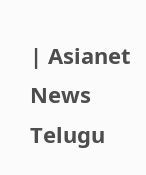| Asianet News Telugu